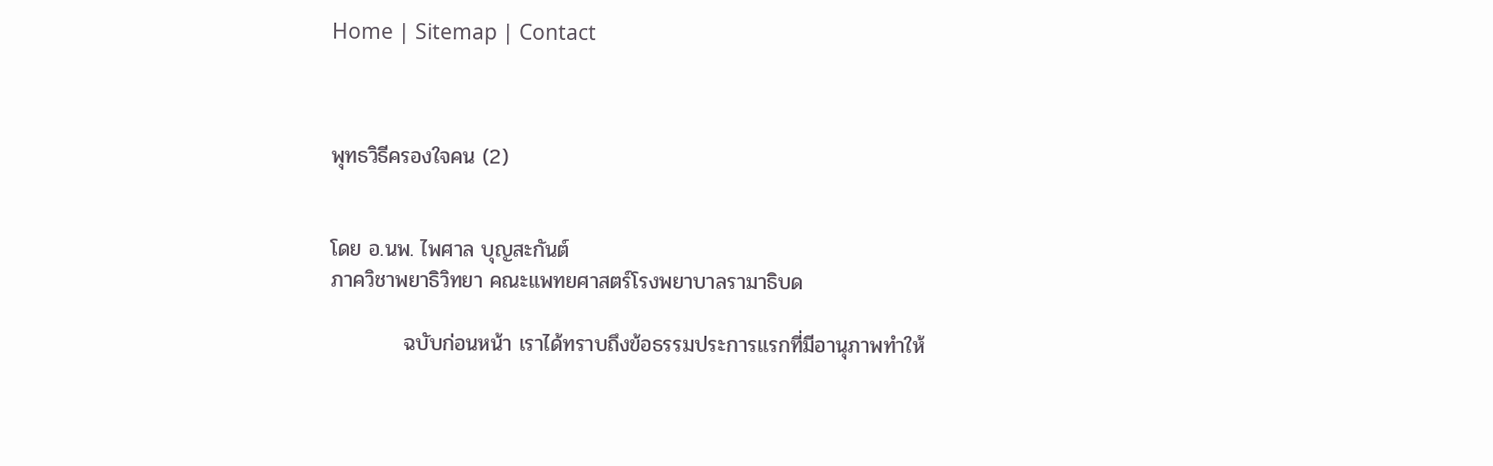Home | Sitemap | Contact



พุทธวิธีครองใจคน (2)


โดย อ.นพ. ไพศาล บุญสะกันต์
ภาควิชาพยาธิวิทยา คณะแพทยศาสตร์โรงพยาบาลรามาธิบด

          ฉบับก่อนหน้า เราได้ทราบถึงข้อธรรมประการแรกที่มีอานุภาพทำให้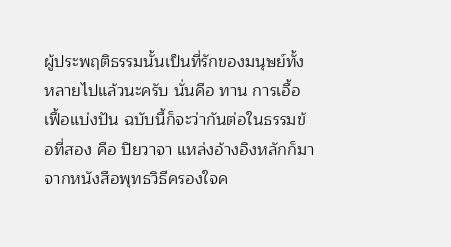ผู้ประพฤติธรรมนั้นเป็นที่รักของมนุษย์ทั้งหลายไปแล้วนะครับ นั่นคือ ทาน การเอื้อเฟื้อแบ่งปัน ฉบับนี้ก็จะว่ากันต่อในธรรมข้อที่สอง คือ ปิยวาจา แหล่งอ้างอิงหลักก็มาจากหนังสือพุทธวิธีครองใจค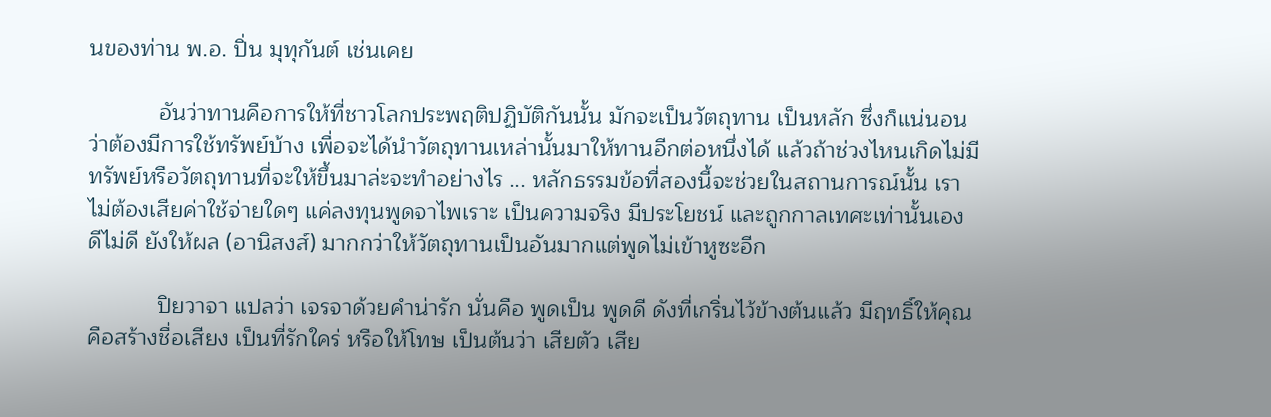นของท่าน พ.อ. ปิ่น มุทุกันต์ เช่นเคย

           อันว่าทานคือการให้ที่ชาวโลกประพฤติปฏิบัติกันนั้น มักจะเป็นวัตถุทาน เป็นหลัก ซึ่งก็แน่นอนว่าต้องมีการใช้ทรัพย์บ้าง เพื่อจะได้นำวัตถุทานเหล่านั้นมาให้ทานอีกต่อหนึ่งได้ แล้วถ้าช่วงไหนเกิดไม่มีทรัพย์หรือวัตถุทานที่จะให้ขึ้นมาล่ะจะทำอย่างไร ... หลักธรรมข้อที่สองนี้จะช่วยในสถานการณ์นั้น เราไม่ต้องเสียค่าใช้จ่ายใดๆ แค่ลงทุนพูดจาไพเราะ เป็นความจริง มีประโยชน์ และถูกกาลเทศะเท่านั้นเอง ดีไม่ดี ยังให้ผล (อานิสงส์) มากกว่าให้วัตถุทานเป็นอันมากแต่พูดไม่เข้าหูซะอีก

           ปิยวาจา แปลว่า เจรจาด้วยคำน่ารัก นั่นคือ พูดเป็น พูดดี ดังที่เกริ่นไว้ข้างต้นแล้ว มีฤทธิ์ให้คุณ คือสร้างชื่อเสียง เป็นที่รักใคร่ หรือให้โทษ เป็นต้นว่า เสียตัว เสีย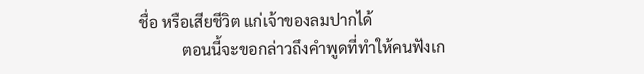ชื่อ หรือเสียชีวิต แก่เจ้าของลมปากได้
           ตอนนี้จะขอกล่าวถึงคำพูดที่ทำให้คนฟังเก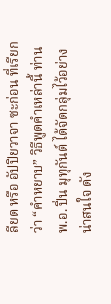ลียด หรือ อัปปิยวาจา ซะก่อน ที่เรียกว่า “คำหยาบ” วิธีพูดคำเหล่านี้ ท่านพ.อ. ปิ่น มุทุกันต์ ได้จัดกลุ่มไว้อย่างน่าสนใจ ดัง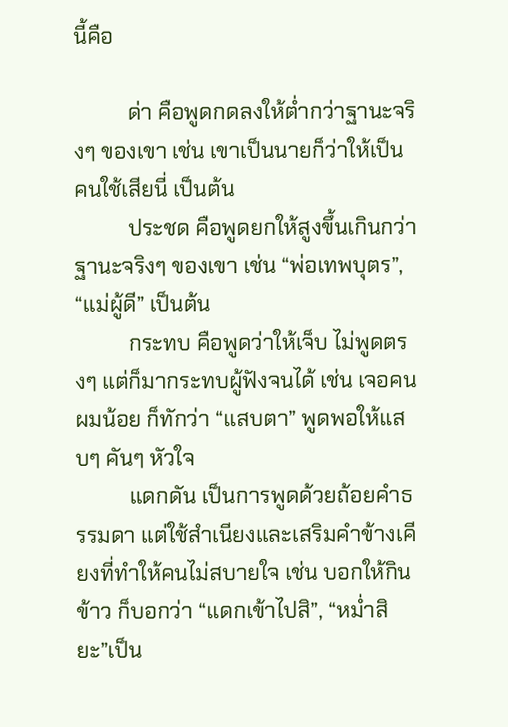นี้คือ

          ด่า คือพูดกดลงให้ต่ำกว่าฐานะจริงๆ ของเขา เช่น เขาเป็นนายก็ว่าให้เป็นคนใช้เสียนี่ เป็นต้น
          ประชด คือพูดยกให้สูงขึ้นเกินกว่าฐานะจริงๆ ของเขา เช่น “พ่อเทพบุตร”, “แม่ผู้ดี” เป็นต้น
          กระทบ คือพูดว่าให้เจ็บ ไม่พูดตรงๆ แต่ก็มากระทบผู้ฟังจนได้ เช่น เจอคนผมน้อย ก็ทักว่า “แสบตา” พูดพอให้แสบๆ คันๆ หัวใจ
          แดกดัน เป็นการพูดด้วยถ้อยคำธรรมดา แต่ใช้สำเนียงและเสริมคำข้างเคียงที่ทำให้คนไม่สบายใจ เช่น บอกให้กินข้าว ก็บอกว่า “แดกเข้าไปสิ”, “หม่ำสิยะ”เป็น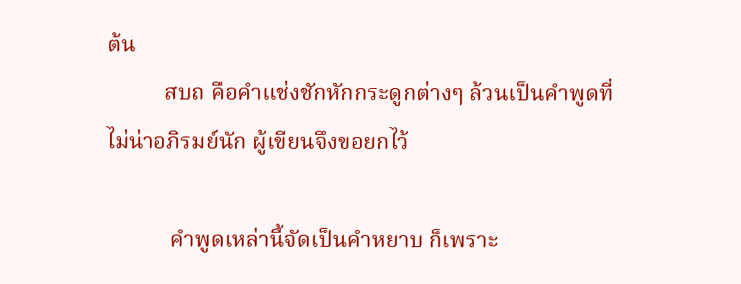ต้น
          สบถ คือคำแช่งชักหักกระดูกต่างๆ ล้วนเป็นคำพูดที่ไม่น่าอภิรมย์นัก ผู้เขียนจึงขอยกไว้

           คำพูดเหล่านี้จัดเป็นคำหยาบ ก็เพราะ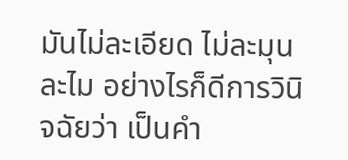มันไม่ละเอียด ไม่ละมุนละไม อย่างไรก็ดีการวินิจฉัยว่า เป็นคำ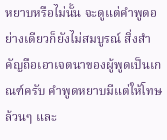หยาบหรือไม่นั้น จะดูแต่คำพูดอย่างเดียวก็ยังไม่สมบูรณ์ สิ่งสำคัญถือเอาเจตนาของผู้พูดเป็นเกณฑ์ครับ คำพูดหยาบมีแต่ให้โทษล้วนๆ และ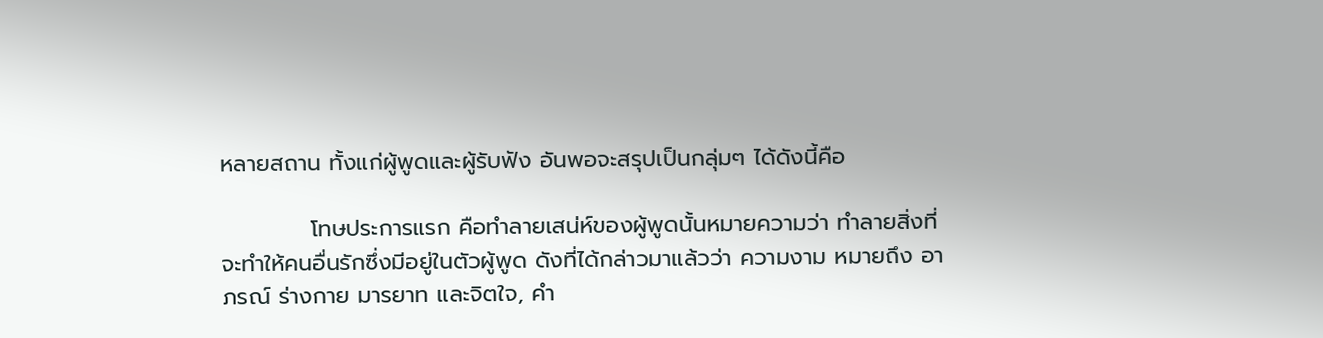หลายสถาน ทั้งแก่ผู้พูดและผู้รับฟัง อันพอจะสรุปเป็นกลุ่มๆ ได้ดังนี้คือ

           โทษประการแรก คือทำลายเสน่ห์ของผู้พูดนั้นหมายความว่า ทำลายสิ่งที่จะทำให้คนอื่นรักซึ่งมีอยู่ในตัวผู้พูด ดังที่ได้กล่าวมาแล้วว่า ความงาม หมายถึง อาภรณ์ ร่างกาย มารยาท และจิตใจ, คำ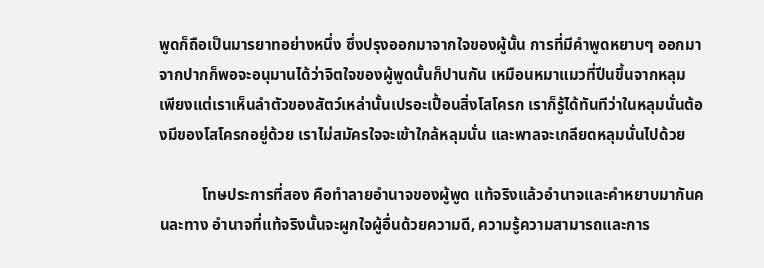พูดก็ถือเป็นมารยาทอย่างหนึ่ง ซึ่งปรุงออกมาจากใจของผู้นั้น การที่มีคำพูดหยาบๆ ออกมาจากปากก็พอจะอนุมานได้ว่าจิตใจของผู้พูดนั้นก็ปานกัน เหมือนหมาแมวที่ปีนขึ้นจากหลุม เพียงแต่เราเห็นลำตัวของสัตว์เหล่านั้นเปรอะเปื้อนสิ่งโสโครก เราก็รู้ได้ทันทีว่าในหลุมนั่นต้องมีของโสโครกอยู่ด้วย เราไม่สมัครใจจะเข้าใกล้หลุมนั่น และพาลจะเกลียดหลุมนั่นไปด้วย

           โทษประการที่สอง คือทำลายอำนาจของผู้พูด แท้จริงแล้วอำนาจและคำหยาบมากันคนละทาง อำนาจที่แท้จริงนั้นจะผูกใจผู้อื่นด้วยความดี, ความรู้ความสามารถและการ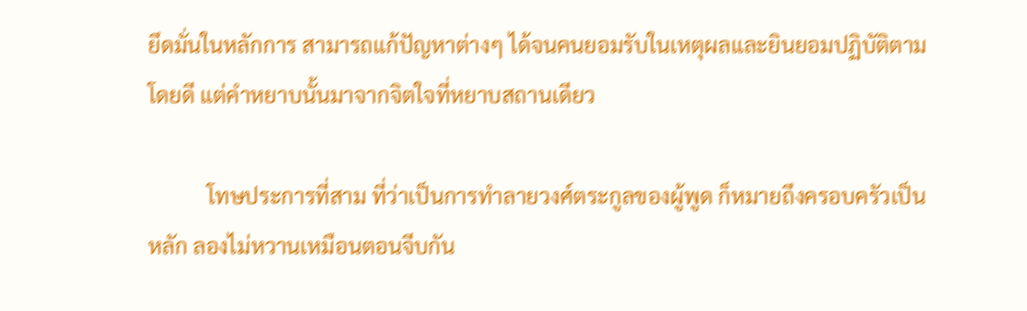ยึดมั่นในหลักการ สามารถแก้ปัญหาต่างๆ ได้จนคนยอมรับในเหตุผลและยินยอมปฏิบัติตามโดยดี แต่คำหยาบนั้นมาจากจิตใจที่หยาบสถานเดียว

           โทษประการที่สาม ที่ว่าเป็นการทำลายวงศ์ตระกูลของผู้พูด ก็หมายถึงครอบครัวเป็นหลัก ลองไม่หวานเหมือนตอนจีบกัน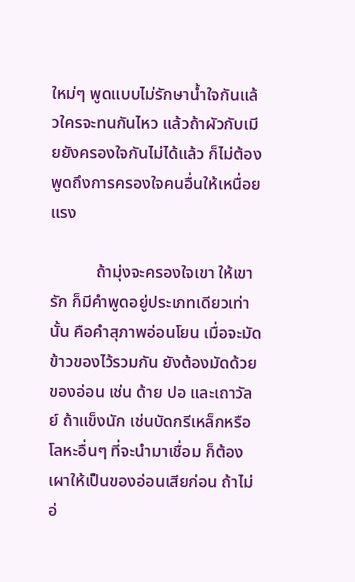ใหม่ๆ พูดแบบไม่รักษาน้ำใจกันแล้วใครจะทนกันไหว แล้วถ้าผัวกับเมียยังครองใจกันไม่ได้แล้ว ก็ไม่ต้องพูดถึงการครองใจคนอื่นให้เหนื่อยแรง

           ถ้ามุ่งจะครองใจเขา ให้เขารัก ก็มีคำพูดอยู่ประเภทเดียวเท่านั้น คือคำสุภาพอ่อนโยน เมื่อจะมัดข้าวของไว้รวมกัน ยังต้องมัดด้วยของอ่อน เช่น ด้าย ปอ และเถาวัลย์ ถ้าแข็งนัก เช่นบัดกรีเหล็กหรือโลหะอื่นๆ ที่จะนำมาเชื่อม ก็ต้องเผาให้เป็นของอ่อนเสียก่อน ถ้าไม่อ่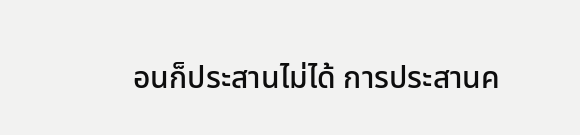อนก็ประสานไม่ได้ การประสานค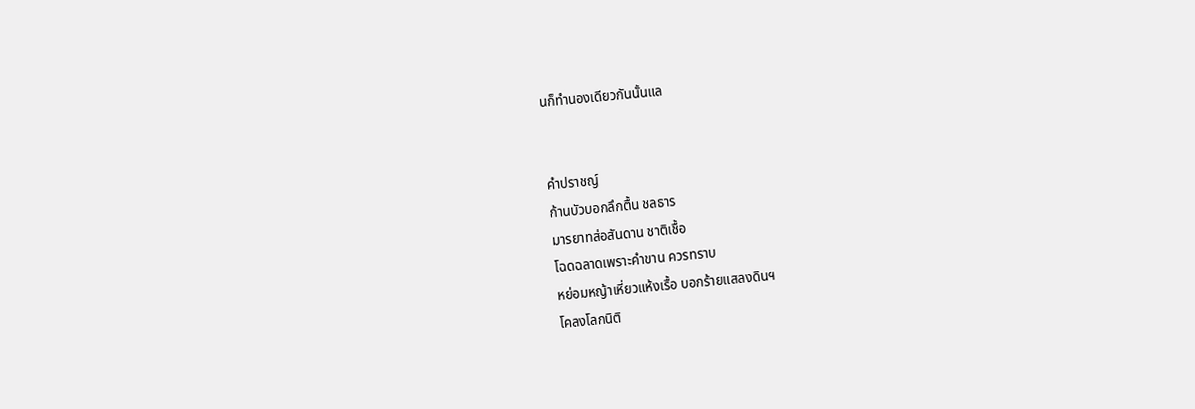นก็ทำนองเดียวกันนั้นแล


คำปราชญ์
ก้านบัวบอกลึกตื้น ชลธาร
มารยาทส่อสันดาน ชาติเชื้อ
โฉดฉลาดเพราะคำขาน ควรทราบ
หย่อมหญ้าเหี่ยวแห้งเรื้อ บอกร้ายแสลงดินฯ
โคลงโลกนิติ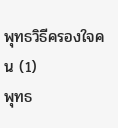พุทธวิธีครองใจคน (1)
พุทธ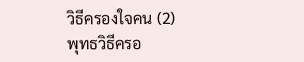วิธีครองใจคน (2)
พุทธวิธีครอ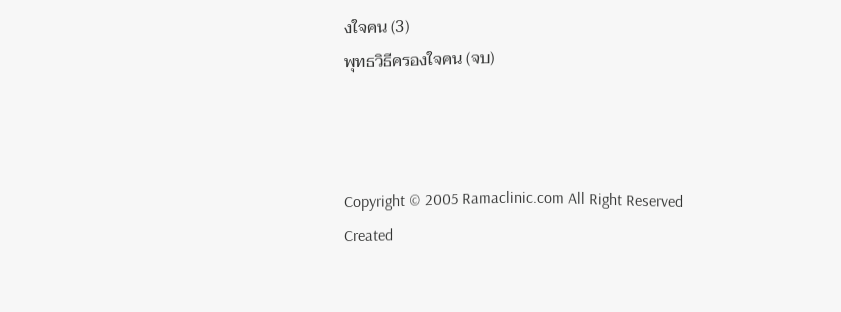งใจคน (3)
พุทธวิธีครองใจคน (จบ)



Copyright © 2005 Ramaclinic.com All Right Reserved
Created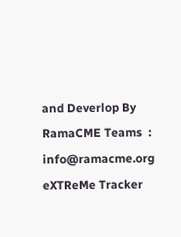and Deverlop By RamaCME Teams  :
info@ramacme.org
eXTReMe Tracker